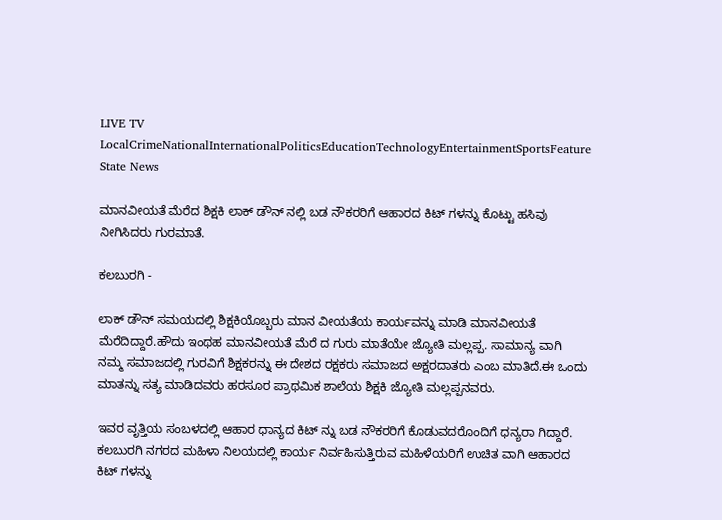LIVE TV LocalCrimeNationalInternationalPoliticsEducationTechnologyEntertainmentSportsFeature
State News

ಮಾನವೀಯತೆ ಮೆರೆದ ಶಿಕ್ಷಕಿ ಲಾಕ್ ಡೌನ್ ನಲ್ಲಿ ಬಡ ನೌಕರರಿಗೆ ಆಹಾರದ ಕಿಟ್ ಗಳನ್ನು ಕೊಟ್ಟು ಹಸಿವು ನೀಗಿಸಿದರು ಗುರಮಾತೆ.

ಕಲಬುರಗಿ -

ಲಾಕ್ ಡೌನ್ ಸಮಯದಲ್ಲಿ ಶಿಕ್ಷಕಿಯೊಬ್ಬರು ಮಾನ ವೀಯತೆಯ ಕಾರ್ಯವನ್ನು ಮಾಡಿ ಮಾನವೀಯತೆ ಮೆರೆದಿದ್ದಾರೆ.ಹೌದು ಇಂಥಹ ಮಾನವೀಯತೆ ಮೆರೆ ದ ಗುರು ಮಾತೆಯೇ ಜ್ಯೋತಿ ಮಲ್ಲಪ್ಪ. ಸಾಮಾನ್ಯ ವಾಗಿ ನಮ್ಮ ಸಮಾಜದಲ್ಲಿ ಗುರವಿಗೆ ಶಿಕ್ಷಕರನ್ನು ಈ ದೇಶದ ರಕ್ಷಕರು ಸಮಾಜದ ಅಕ್ಷರದಾತರು ಎಂಬ ಮಾತಿದೆ‌.ಈ ಒಂದು ಮಾತನ್ನು ಸತ್ಯ ಮಾಡಿದವರು ಹರಸೂರ ಪ್ರಾಥಮಿಕ ಶಾಲೆಯ ಶಿಕ್ಷಕಿ ಜ್ಯೋತಿ ಮಲ್ಲಪ್ಪನವರು.

ಇವರ ವೃತ್ತಿಯ ಸಂಬಳದಲ್ಲಿ ಆಹಾರ ಧಾನ್ಯದ ಕಿಟ್ ನ್ನು ಬಡ ನೌಕರರಿಗೆ ಕೊಡುವದರೊಂದಿಗೆ ಧನ್ಯರಾ ಗಿದ್ದಾರೆ. ಕಲಬುರಗಿ ನಗರದ ಮಹಿಳಾ ನಿಲಯದಲ್ಲಿ ಕಾರ್ಯ ನಿರ್ವಹಿಸುತ್ತಿರುವ ಮಹಿಳೆಯರಿಗೆ ಉಚಿತ ವಾಗಿ ಆಹಾರದ ಕಿಟ್ ಗಳನ್ನು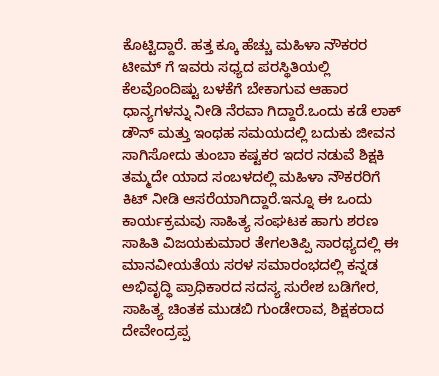ಕೊಟ್ಟಿದ್ದಾರೆ. ಹತ್ತ ಕ್ಕೂ ಹೆಚ್ಚು ಮಹಿಳಾ ನೌಕರರ ಟೀಮ್ ಗೆ ಇವರು ಸಧ್ಯದ ಪರಸ್ಥಿತಿಯಲ್ಲಿ ಕೆಲವೊಂದಿಷ್ಟು ಬಳಕೆಗೆ ಬೇಕಾಗುವ ಆಹಾರ ಧಾನ್ಯಗಳನ್ನು ನೀಡಿ ನೆರವಾ ಗಿದ್ದಾರೆ.ಒಂದು ಕಡೆ ಲಾಕ್ ಡೌನ್ ಮತ್ತು ಇಂಥಹ ಸಮಯದಲ್ಲಿ ಬದುಕು ಜೀವನ ಸಾಗಿಸೋದು ತುಂಬಾ ಕಷ್ಟಕರ ಇದರ ನಡುವೆ ಶಿಕ್ಷಕಿ ತಮ್ಮದೇ ಯಾದ ಸಂಬಳದಲ್ಲಿ ಮಹಿಳಾ ನೌಕರರಿಗೆ ಕಿಟ್ ನೀಡಿ ಆಸರೆಯಾಗಿದ್ದಾರೆ.ಇನ್ನೂ ಈ ಒಂದು ಕಾರ್ಯಕ್ರಮವು ಸಾಹಿತ್ಯ ಸಂಘಟಕ ಹಾಗು ಶರಣ ಸಾಹಿತಿ ವಿಜಯಕುಮಾರ ತೇಗಲತಿಪ್ಪಿ ಸಾರಥ್ಯದಲ್ಲಿ ಈ ಮಾನವೀಯತೆಯ ಸರಳ ಸಮಾರಂಭದಲ್ಲಿ ಕನ್ನಡ ಅಭಿವೃದ್ಧಿ ಪ್ರಾಧಿಕಾರದ ಸದಸ್ಯ ಸುರೇಶ ಬಡಿಗೇರ, ಸಾಹಿತ್ಯ ಚಿಂತಕ ಮುಡಬಿ ಗುಂಡೇರಾವ, ಶಿಕ್ಷಕರಾದ ದೇವೇಂದ್ರಪ್ಪ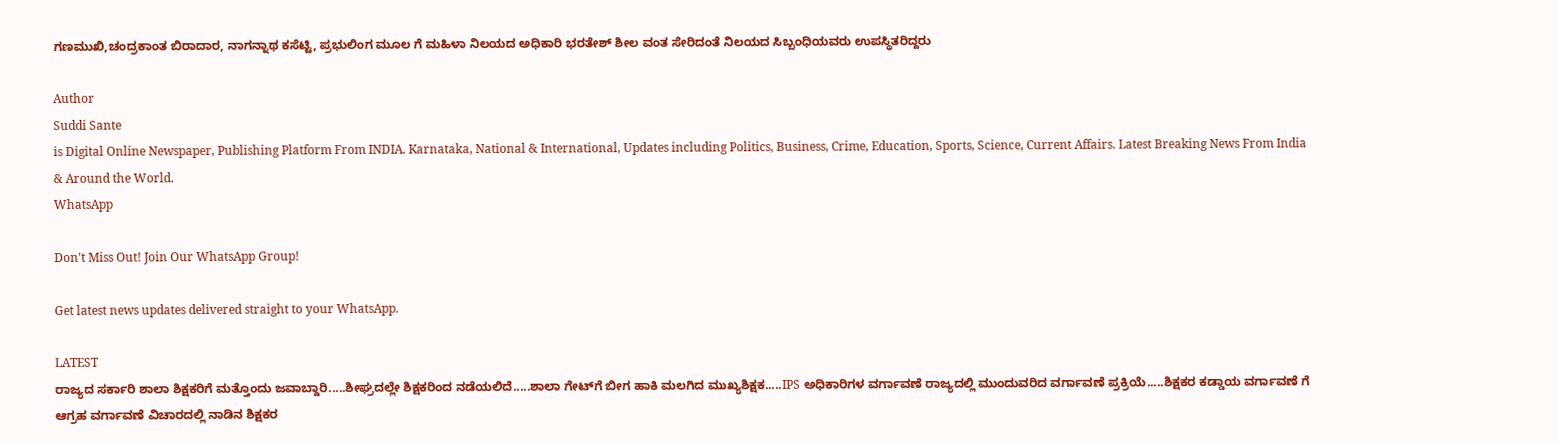ಗಣಮುಖಿ,ಚಂದ್ರಕಾಂತ ಬಿರಾದಾರ, ನಾಗನ್ನಾಥ ಕಸೆಟ್ಟಿ, ಪ್ರಭುಲಿಂಗ ಮೂಲ ಗೆ ಮಹಿಳಾ ನಿಲಯದ ಅಧಿಕಾರಿ ಭರತೇಶ್ ಶೀಲ ವಂತ ಸೇರಿದಂತೆ ನಿಲಯದ ಸಿಬ್ಬಂಧಿಯವರು ಉಪಸ್ಥಿತರಿದ್ದರು

Author
Suddi Sante
is Digital Online Newspaper, Publishing Platform From INDIA. Karnataka, National & International, Updates including Politics, Business, Crime, Education, Sports, Science, Current Affairs. Latest Breaking News From India & Around the World.
WhatsApp

Don't Miss Out! Join Our WhatsApp Group!

Get latest news updates delivered straight to your WhatsApp.

LATEST
ರಾಜ್ಯದ ಸರ್ಕಾರಿ ಶಾಲಾ ಶಿಕ್ಷಕರಿಗೆ ಮತ್ತೊಂದು ಜವಾಬ್ದಾರಿ.....ಶೀಘ್ರದಲ್ಲೇ ಶಿಕ್ಷಕರಿಂದ ನಡೆಯಲಿದೆ.....ಶಾಲಾ ಗೇಟ್‌ಗೆ ಬೀಗ ಹಾಕಿ ಮಲಗಿದ ಮುಖ್ಯಶಿಕ್ಷಕ.....IPS ಅಧಿಕಾರಿಗಳ ವರ್ಗಾವಣೆ ರಾಜ್ಯದಲ್ಲಿ ಮುಂದುವರಿದ ವರ್ಗಾವಣೆ ಪ್ರಕ್ರಿಯೆ.....ಶಿಕ್ಷಕರ ಕಡ್ಡಾಯ ವರ್ಗಾವಣೆ ಗೆ ಆಗ್ರಹ ವರ್ಗಾವಣೆ ವಿಚಾರದಲ್ಲಿ ನಾಡಿನ ಶಿಕ್ಷಕರ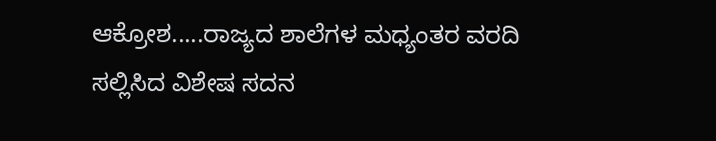ಆಕ್ರೋಶ.....ರಾಜ್ಯದ ಶಾಲೆಗಳ ಮಧ್ಯಂತರ ವರದಿ ಸಲ್ಲಿಸಿದ ವಿಶೇಷ ಸದನ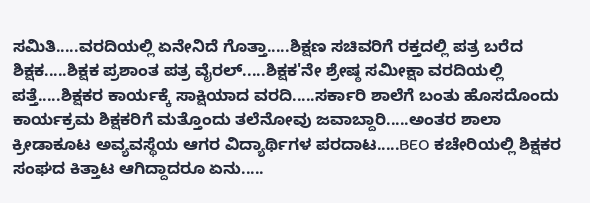ಸಮಿತಿ.....ವರದಿಯಲ್ಲಿ ಏನೇನಿದೆ ಗೊತ್ತಾ.....ಶಿಕ್ಷಣ ಸಚಿವರಿಗೆ ರಕ್ತದಲ್ಲಿ ಪತ್ರ ಬರೆದ ಶಿಕ್ಷಕ.....ಶಿಕ್ಷಕ ಪ್ರಶಾಂತ ಪತ್ರ ವೈರಲ್.....ಶಿಕ್ಷಕ'ನೇ ಶ್ರೇಷ್ಠ ಸಮೀಕ್ಷಾ ವರದಿಯಲ್ಲಿ ಪತ್ತೆ.....ಶಿಕ್ಷಕರ ಕಾರ್ಯಕ್ಕೆ ಸಾಕ್ಷಿಯಾದ ವರದಿ.....ಸರ್ಕಾರಿ ಶಾಲೆಗೆ ಬಂತು ಹೊಸದೊಂದು ಕಾರ್ಯಕ್ರಮ ಶಿಕ್ಷಕರಿಗೆ ಮತ್ತೊಂದು ತಲೆನೋವು ಜವಾಬ್ದಾರಿ.....ಅಂತರ ಶಾಲಾ ಕ್ರೀಡಾಕೂಟ ಅವ್ಯವಸ್ಥೆಯ ಆಗರ ವಿದ್ಯಾರ್ಥಿಗಳ ಪರದಾಟ.....BEO ಕಚೇರಿಯಲ್ಲಿ ಶಿಕ್ಷಕರ ಸಂಘದ ಕಿತ್ತಾಟ ಆಗಿದ್ದಾದರೂ ಏನು.....